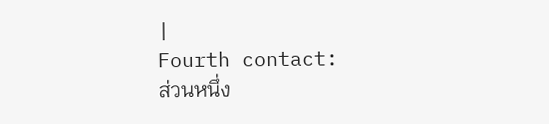|
Fourth contact:
ส่วนหนึ่ง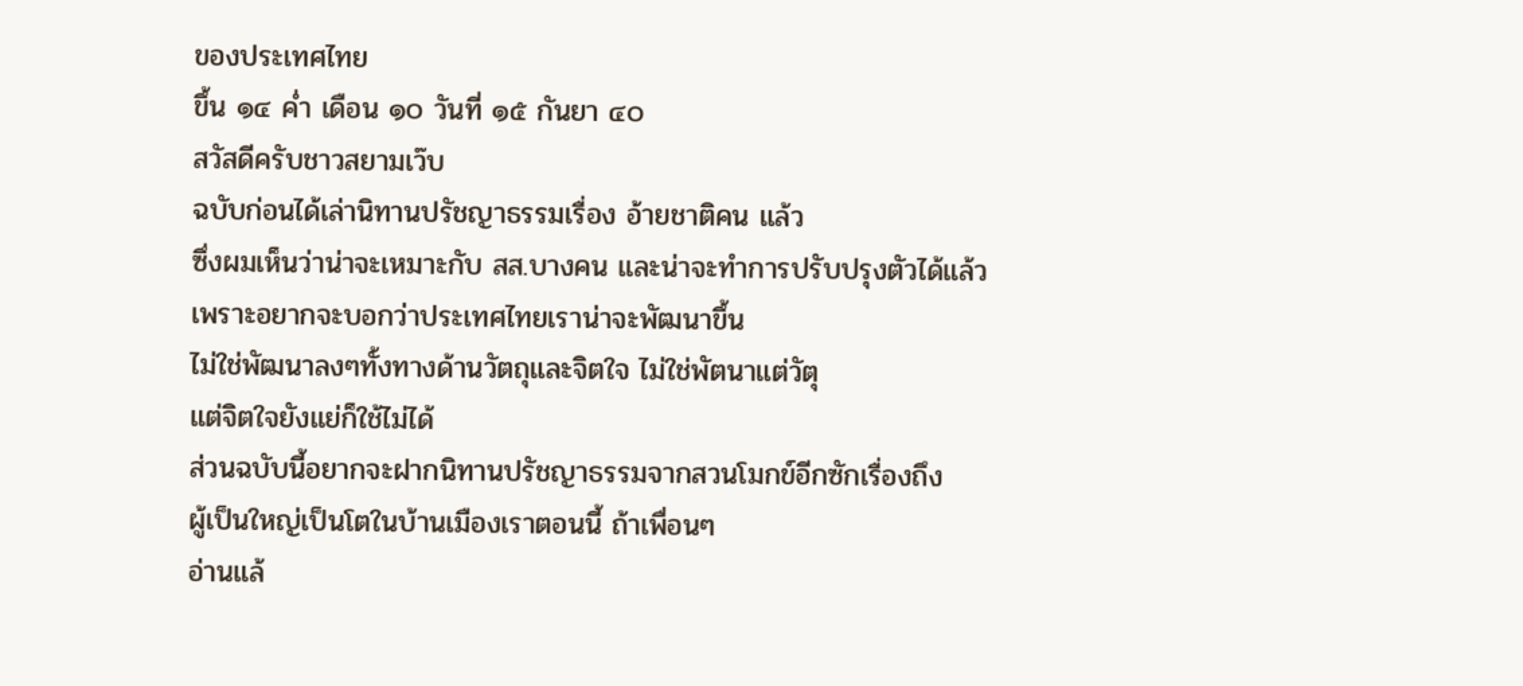ของประเทศไทย
ขึ้น ๑๔ ค่ำ เดือน ๑๐ วันที่ ๑๕ กันยา ๔๐
สวัสดีครับชาวสยามเว๊บ
ฉบับก่อนได้เล่านิทานปรัชญาธรรมเรื่อง อ้ายชาติคน แล้ว
ซึ่งผมเห็นว่าน่าจะเหมาะกับ สส.บางคน และน่าจะทำการปรับปรุงตัวได้แล้ว
เพราะอยากจะบอกว่าประเทศไทยเราน่าจะพัฒนาขึ้น
ไม่ใช่พัฒนาลงๆทั้งทางด้านวัตถุและจิตใจ ไม่ใช่พัตนาแต่วัตุ
แต่จิตใจยังแย่ก็ใช้ไม่ได้
ส่วนฉบับนี้อยากจะฝากนิทานปรัชญาธรรมจากสวนโมกข์อีกซักเรื่องถึง
ผู้เป็นใหญ่เป็นโตในบ้านเมืองเราตอนนี้ ถ้าเพื่อนๆ
อ่านแล้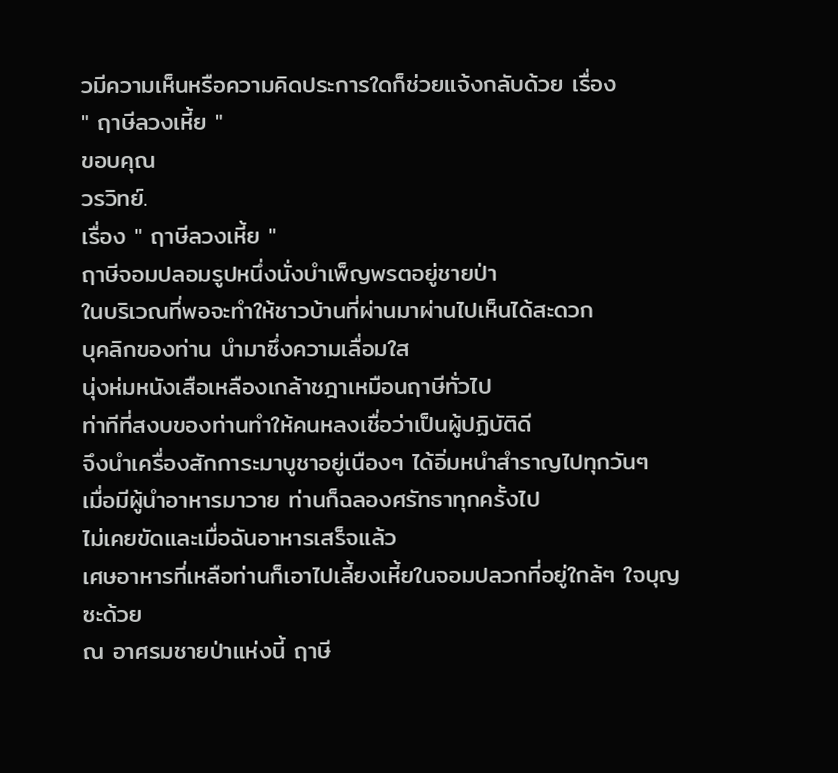วมีความเห็นหรือความคิดประการใดก็ช่วยแจ้งกลับด้วย เรื่อง
" ฤาษีลวงเหี้ย "
ขอบคุณ
วรวิทย์.
เรื่อง " ฤาษีลวงเหี้ย "
ฤาษีจอมปลอมรูปหนึ่งนั่งบำเพ็ญพรตอยู่ชายป่า
ในบริเวณที่พอจะทำให้ชาวบ้านที่ผ่านมาผ่านไปเห็นได้สะดวก
บุคลิกของท่าน นำมาซึ่งความเลื่อมใส
นุ่งห่มหนังเสือเหลืองเกล้าชฎาเหมือนฤาษีทั่วไป
ท่าทีที่สงบของท่านทำให้คนหลงเชื่อว่าเป็นผู้ปฏิบัติดี
จึงนำเครื่องสักการะมาบูชาอยู่เนืองๆ ได้อิ่มหนำสำราญไปทุกวันๆ
เมื่อมีผู้นำอาหารมาวาย ท่านก็ฉลองศรัทธาทุกครั้งไป
ไม่เคยขัดและเมื่อฉันอาหารเสร็จแล้ว
เศษอาหารที่เหลือท่านก็เอาไปเลี้ยงเหี้ยในจอมปลวกที่อยู่ใกล้ๆ ใจบุญซะด้วย
ณ อาศรมชายป่าแห่งนี้ ฤาษี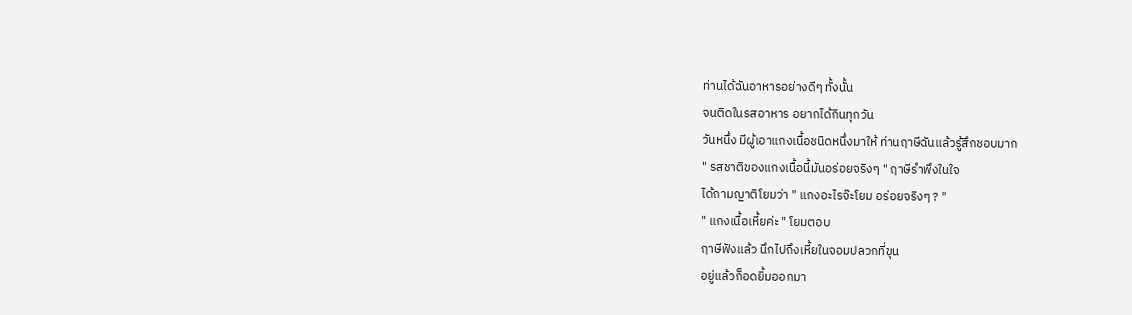ท่านได้ฉันอาหารอย่างดีๆ ทั้งนั้น
จนติดในรสอาหาร อยากได้กินทุกวัน
วันหนึ่ง มีผู้เอาแกงเนื้อชนิดหนึ่งมาให้ ท่านฤาษีฉันแล้วรู้สึกชอบมาก
" รสชาติของแกงเนื้อนี้มันอร่อยจริงๆ " ฤาษีรำพึงในใจ
ได้ถามญาติโยมว่า " แกงอะไรจ๊ะโยม อร่อยจริงๆ ? "
" แกงเนื้อเหี้ยค่ะ " โยมตอบ
ฤาษีฟังแล้ว นึกไปถึงเหี้ยในจอมปลวกที่ขุน
อยู่แล้วก็อดยิ้มออกมา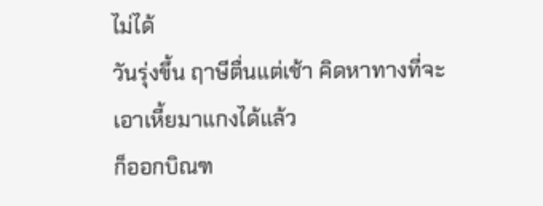ไม่ได้
วันรุ่งขึ้น ฤาษีตื่นแต่เช้า คิดหาทางที่จะเอาเหี้ยมาแกงได้แล้ว
ก็ออกบิณฑ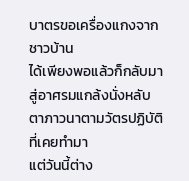บาตรขอเครื่องแกงจากชาวบ้าน
ได้เพียงพอแล้วก็กลับมาสู่อาศรมแกล้งนั่งหลับตาภาวนาตามวัตรปฏิบัติที่เคยทำมา
แต่วันนี้ต่าง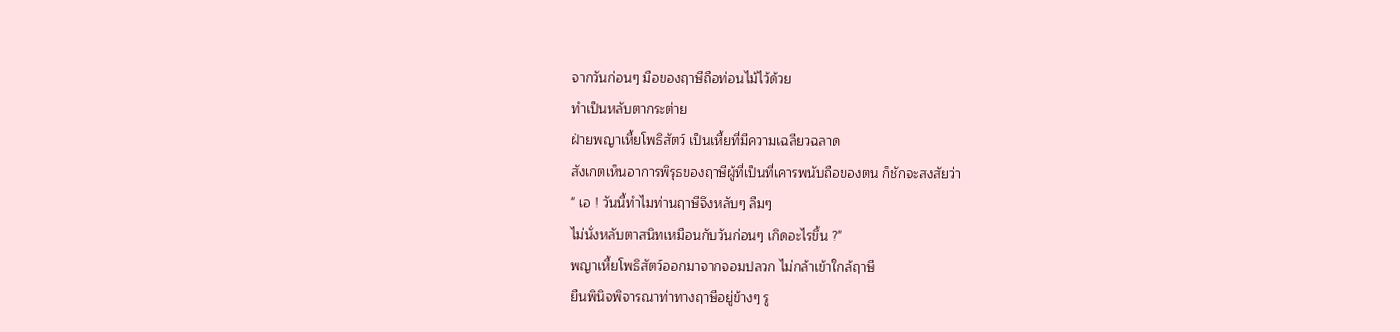จากวันก่อนๆ มือของฤาษีถือท่อนไม้ไว้ด้วย
ทำเป็นหลับตากระต่าย
ฝ่ายพญาเหี้ยโพธิสัตว์ เป็นเหี้ยที่มีความเฉลียวฉลาด
สังเกตเห็นอาการพิรุธของฤาษีผู้ที่เป็นที่เคารพนับถือของตน ก็ชักจะสงสัยว่า
" เอ ! วันนี้ทำไมท่านฤาษีจึงหลับๆ ลืมๆ
ไม่นั่งหลับตาสนิทเหมือนกับวันก่อนๆ เกิดอะไรขึ้น ?"
พญาเหี้ยโพธิสัตว์ออกมาจากจอมปลวก ไม่กล้าเข้าใกล้ฤาษี
ยืนพินิจพิจารณาท่าทางฤาษีอยู่ข้างๆ รู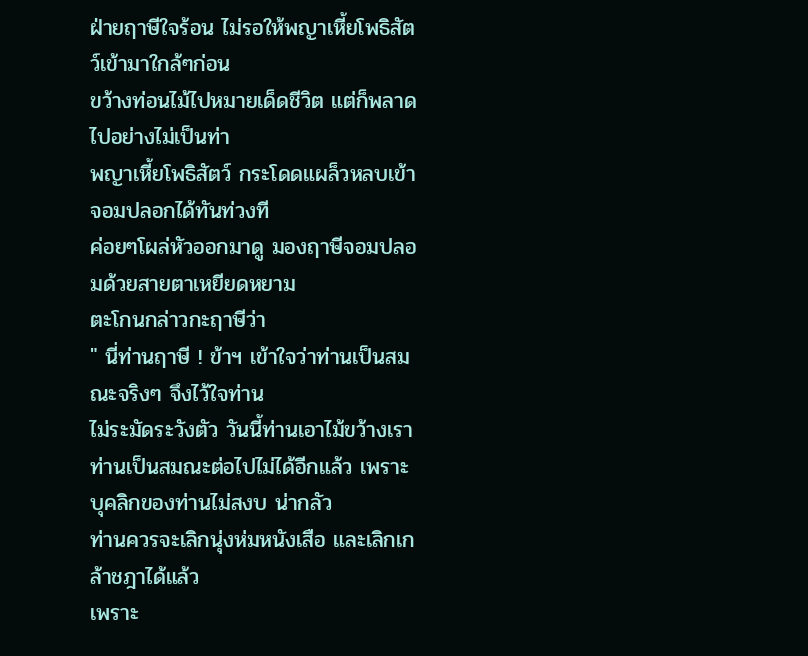ฝ่ายฤาษีใจร้อน ไม่รอให้พญาเหี้ยโพธิสัตว์เข้ามาใกล้ๆก่อน
ขว้างท่อนไม้ไปหมายเด็ดชีวิต แต่ก็พลาดไปอย่างไม่เป็นท่า
พญาเหี้ยโพธิสัตว์ กระโดดแผล็วหลบเข้าจอมปลอกได้ทันท่วงที
ค่อยๆโผล่หัวออกมาดู มองฤาษีจอมปลอมด้วยสายตาเหยียดหยาม
ตะโกนกล่าวกะฤาษีว่า
" นี่ท่านฤาษี ! ข้าฯ เข้าใจว่าท่านเป็นสมณะจริงๆ จึงไว้ใจท่าน
ไม่ระมัดระวังตัว วันนี้ท่านเอาไม้ขว้างเรา
ท่านเป็นสมณะต่อไปไม่ได้อีกแล้ว เพราะบุคลิกของท่านไม่สงบ น่ากลัว
ท่านควรจะเลิกนุ่งห่มหนังเสือ และเลิกเกล้าชฎาได้แล้ว
เพราะ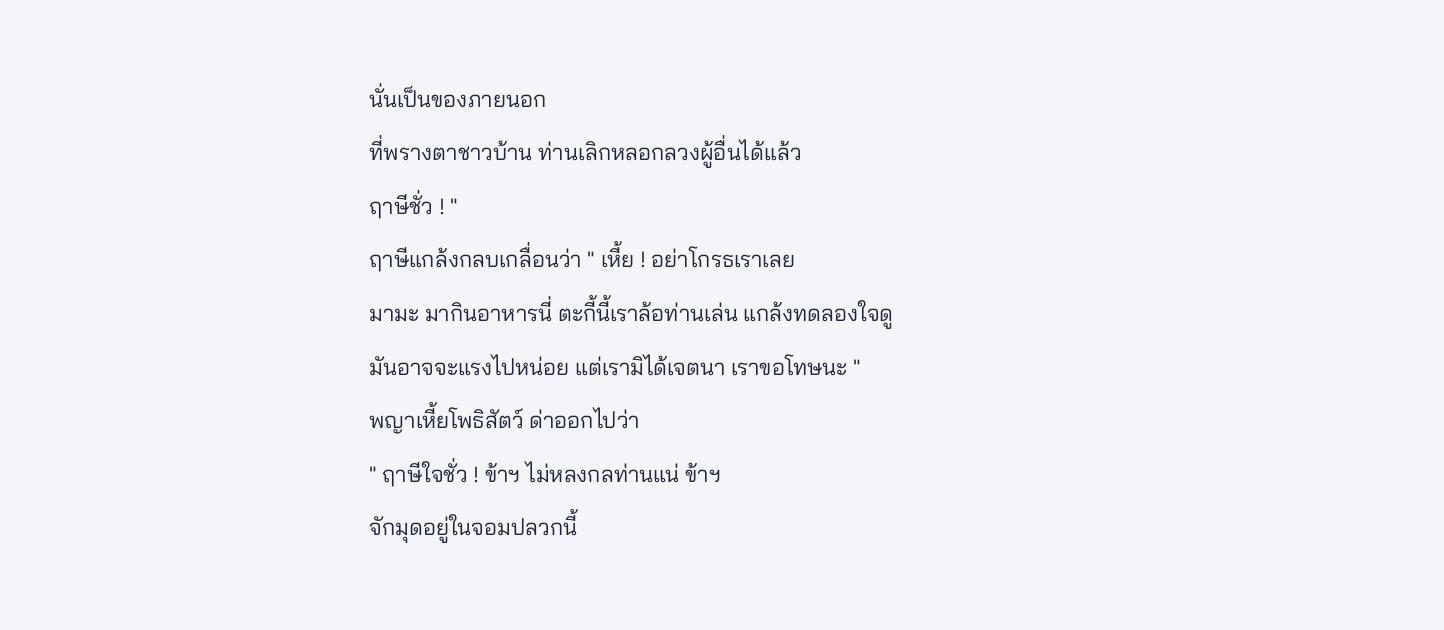นั่นเป็นของภายนอก
ที่พรางตาชาวบ้าน ท่านเลิกหลอกลวงผู้อื่นได้แล้ว
ฤาษีชั่ว ! "
ฤาษีแกล้งกลบเกลื่อนว่า " เหี้ย ! อย่าโกรธเราเลย
มามะ มากินอาหารนี่ ตะกี้นี้เราล้อท่านเล่น แกล้งทดลองใจดู
มันอาจจะแรงไปหน่อย แต่เรามิได้เจตนา เราขอโทษนะ "
พญาเหี้ยโพธิสัตว์ ด่าออกไปว่า
" ฤาษีใจชั่ว ! ข้าฯ ไม่หลงกลท่านแน่ ข้าฯ
จักมุดอยู่ในจอมปลวกนี้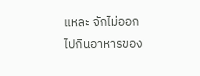แหละ จักไม่ออกไปกินอาหารของ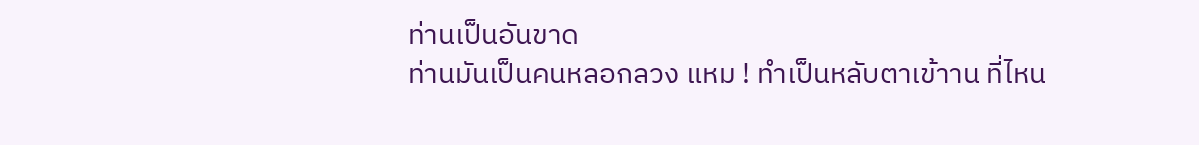ท่านเป็นอันขาด
ท่านมันเป็นคนหลอกลวง แหม ! ทำเป็นหลับตาเข้าาน ที่ไหน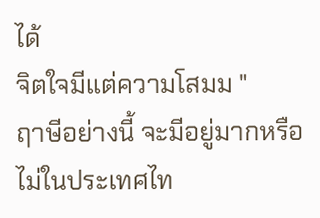ได้
จิตใจมีแต่ความโสมม "
ฤาษีอย่างนี้ จะมีอยู่มากหรือไม่ในประเทศไท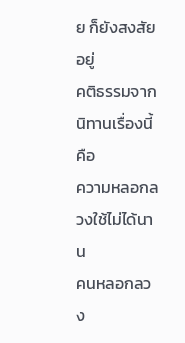ย ก็ยังสงสัยอยู่
คติธรรมจากนิทานเรื่องนี้คือ
ความหลอกลวงใช้ไม่ได้นาน
คนหลอกลวง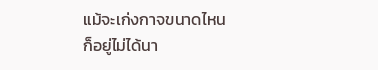แม้จะเก่งกาจขนาดไหน
ก็อยู่ไม่ได้นา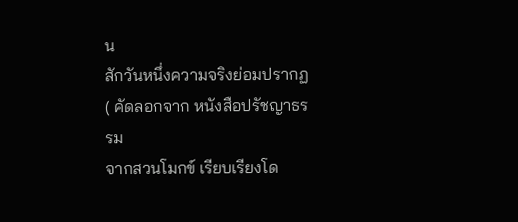น
สักวันหนึ่งความจริงย่อมปรากฏ
( คัดลอกจาก หนังสือปรัชญาธรรม
จากสวนโมกข์ เรียบเรียงโด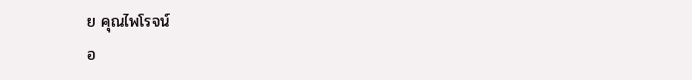ย คุณไพโรจน์
อ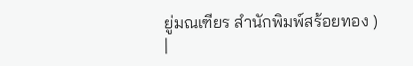ยู่มณเฑียร สำนักพิมพ์สร้อยทอง )
|